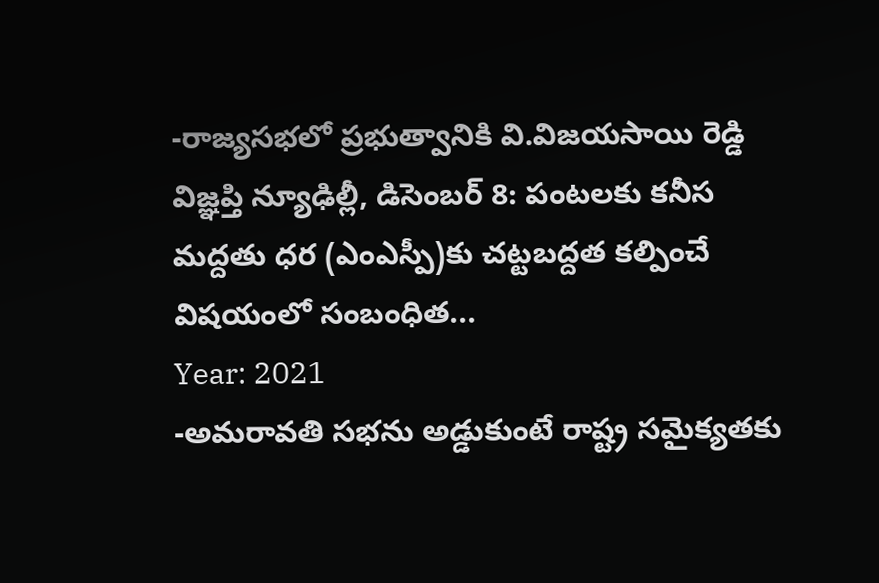-రాజ్యసభలో ప్రభుత్వానికి వి.విజయసాయి రెడ్డి విజ్ఞప్తి న్యూఢిల్లీ, డిసెంబర్ 8: పంటలకు కనీస మద్దతు ధర (ఎంఎస్పీ)కు చట్టబద్దత కల్పించే విషయంలో సంబంధిత...
Year: 2021
-అమరావతి సభను అడ్డుకుంటే రాష్ట్ర సమైక్యతకు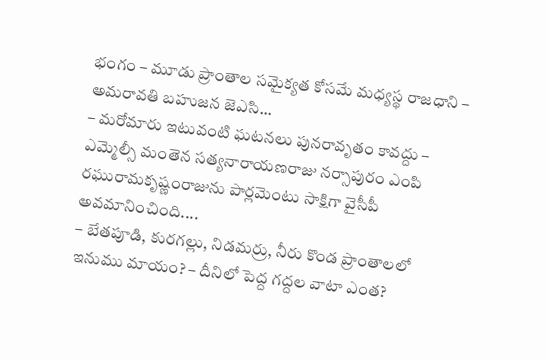భంగం – మూడు ప్రాంతాల సమైక్యత కోసమే మధ్యస్థ రాజధాని – అమరావతి బహుజన జెఎసి...
– మరోమారు ఇటువంటి ఘటనలు పునరావృతం కావద్దు – ఎమ్మెల్సీ మంతెన సత్యనారాయణరాజు నర్సాపురం ఎంపి రఘురామకృష్ణంరాజును పార్లమెంటు సాక్షిగా వైసీపీ అవమానించింది....
– బేతపూడి, కురగల్లు, నిడమర్రు, నీరు కొండ ప్రాంతాలలో ఇనుము మాయం? – దీనిలో పెద్ద గద్దల వాటా ఎంత?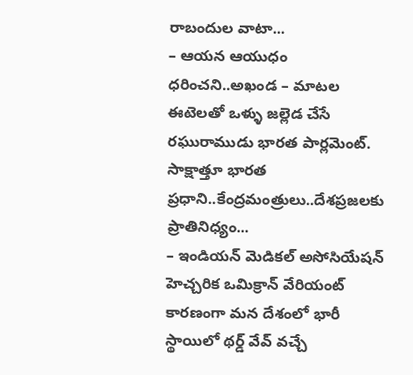రాబందుల వాటా...
– ఆయన ఆయుధం ధరించని..అఖండ – మాటల ఈటెలతో ఒళ్ళు జల్లెడ చేసే రఘురాముడు భారత పార్లమెంట్. సాక్షాత్తూ భారత ప్రధాని..కేంద్రమంత్రులు..దేశప్రజలకు ప్రాతినిధ్యం...
– ఇండియన్ మెడికల్ అసోసియేషన్ హెచ్చరిక ఒమిక్రాన్ వేరియంట్ కారణంగా మన దేశంలో భారీ స్థాయిలో థర్డ్ వేవ్ వచ్చే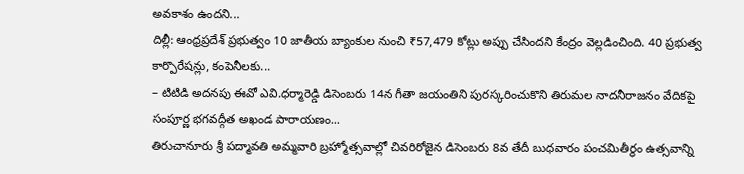అవకాశం ఉందని...
దిల్లీ: ఆంధ్రప్రదేశ్ ప్రభుత్వం 10 జాతీయ బ్యాంకుల నుంచి ₹57,479 కోట్లు అప్పు చేసిందని కేంద్రం వెల్లడించింది. 40 ప్రభుత్వ కార్పొరేషన్లు, కంపెనీలకు...
– టిటిడి అదనపు ఈవో ఎవి.ధర్మారెడ్డి డిసెంబరు 14న గీతా జయంతిని పురస్కరించుకొని తిరుమల నాదనీరాజనం వేదికపై సంపూర్ణ భగవద్గీత అఖండ పారాయణం...
తిరుచానూరు శ్రీ పద్మావతి అమ్మవారి బ్రహ్మోత్సవాల్లో చివరిరోజైన డిసెంబరు 8వ తేదీ బుధవారం పంచమితీర్థం ఉత్సవాన్ని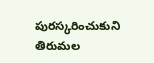పురస్కరించుకుని తిరుమల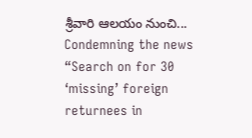శ్రీవారి ఆలయం నుంచి...
Condemning the news “Search on for 30 ‘missing’ foreign returnees in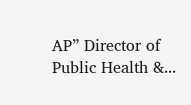AP” Director of Public Health &...